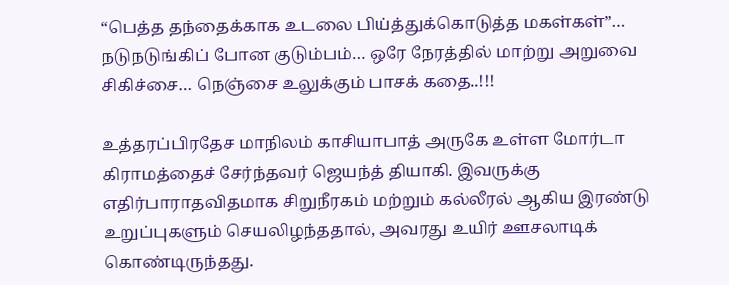“பெத்த தந்தைக்காக உடலை பிய்த்துக்கொடுத்த மகள்கள்”… நடுநடுங்கிப் போன குடும்பம்… ஒரே நேரத்தில் மாற்று அறுவை சிகிச்சை… நெஞ்சை உலுக்கும் பாசக் கதை..!!!

உத்தரப்பிரதேச மாநிலம் காசியாபாத் அருகே உள்ள மோர்டா கிராமத்தைச் சேர்ந்தவர் ஜெயந்த் தியாகி. இவருக்கு எதிர்பாராதவிதமாக சிறுநீரகம் மற்றும் கல்லீரல் ஆகிய இரண்டு உறுப்புகளும் செயலிழந்ததால், அவரது உயிர் ஊசலாடிக் கொண்டிருந்தது.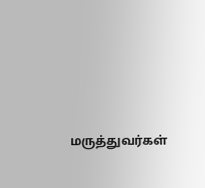மருத்துவர்கள்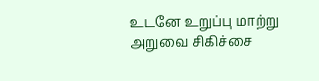உடனே உறுப்பு மாற்று அறுவை சிகிச்சை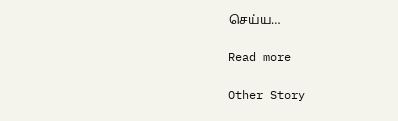செய்ய…

Read more

Other Story